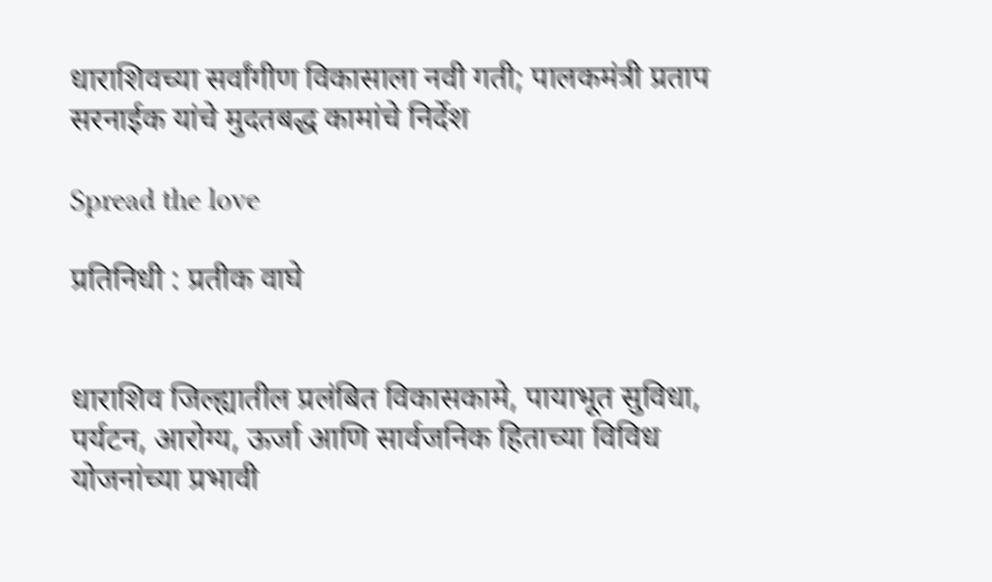धाराशिवच्या सर्वांगीण विकासाला नवी गती; पालकमंत्री प्रताप सरनाईक यांचे मुदतबद्ध कामांचे निर्देश

Spread the love

प्रतिनिधी : प्रतीक वाघे


धाराशिव जिल्ह्यातील प्रलंबित विकासकामे, पायाभूत सुविधा, पर्यटन, आरोग्य, ऊर्जा आणि सार्वजनिक हिताच्या विविध योजनांच्या प्रभावी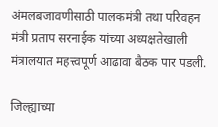अंमलबजावणीसाठी पालकमंत्री तथा परिवहन मंत्री प्रताप सरनाईक यांच्या अध्यक्षतेखाली मंत्रालयात महत्त्वपूर्ण आढावा बैठक पार पडली.

जिल्ह्याच्या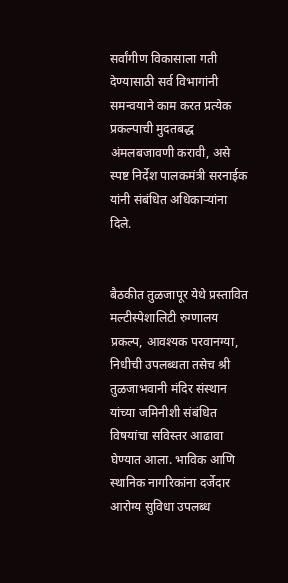सर्वांगीण विकासाला गती देण्यासाठी सर्व विभागांनी समन्वयाने काम करत प्रत्येक प्रकल्पाची मुदतबद्ध अंमलबजावणी करावी, असे स्पष्ट निर्देश पालकमंत्री सरनाईक यांनी संबंधित अधिकाऱ्यांना दिले.


बैठकीत तुळजापूर येथे प्रस्तावित मल्टीस्पेशालिटी रुग्णालय प्रकल्प, आवश्यक परवानग्या, निधीची उपलब्धता तसेच श्री तुळजाभवानी मंदिर संस्थान यांच्या जमिनीशी संबंधित विषयांचा सविस्तर आढावा घेण्यात आला. भाविक आणि स्थानिक नागरिकांना दर्जेदार आरोग्य सुविधा उपलब्ध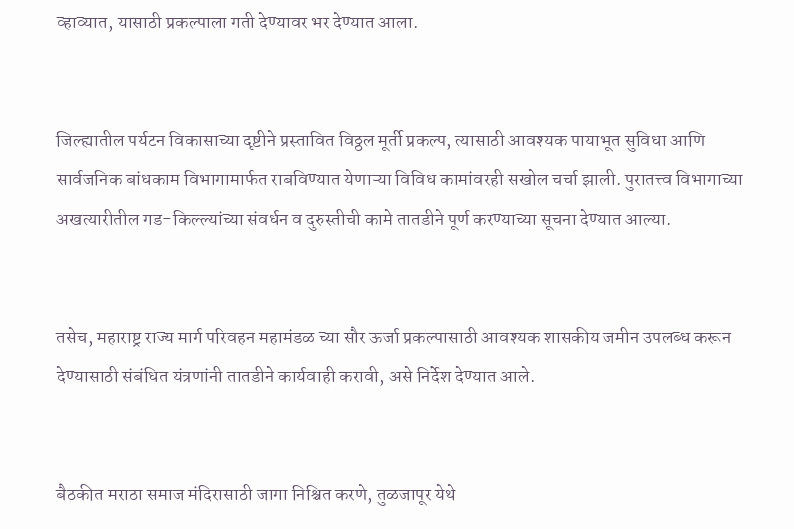व्हाव्यात, यासाठी प्रकल्पाला गती देण्यावर भर देण्यात आला.


जिल्ह्यातील पर्यटन विकासाच्या दृष्टीने प्रस्तावित विठ्ठल मूर्ती प्रकल्प, त्यासाठी आवश्यक पायाभूत सुविधा आणि सार्वजनिक बांधकाम विभागामार्फत राबविण्यात येणाऱ्या विविध कामांवरही सखोल चर्चा झाली. पुरातत्त्व विभागाच्या अखत्यारीतील गड-किल्ल्यांच्या संवर्धन व दुरुस्तीची कामे तातडीने पूर्ण करण्याच्या सूचना देण्यात आल्या.


तसेच, महाराष्ट्र राज्य मार्ग परिवहन महामंडळ च्या सौर ऊर्जा प्रकल्पासाठी आवश्यक शासकीय जमीन उपलब्ध करून देण्यासाठी संबंधित यंत्रणांनी तातडीने कार्यवाही करावी, असे निर्देश देण्यात आले.


बैठकीत मराठा समाज मंदिरासाठी जागा निश्चित करणे, तुळजापूर येथे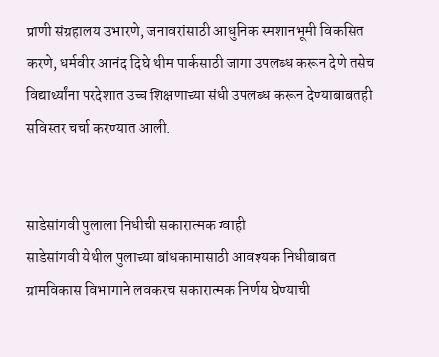प्राणी संग्रहालय उभारणे, जनावरांसाठी आधुनिक स्मशानभूमी विकसित करणे, धर्मवीर आनंद दिघे थीम पार्कसाठी जागा उपलब्ध करून देणे तसेच विद्यार्थ्यांना परदेशात उच्च शिक्षणाच्या संधी उपलब्ध करून देण्याबाबतही सविस्तर चर्चा करण्यात आली.


साडेसांगवी पुलाला निधीची सकारात्मक ग्वाही
साडेसांगवी येथील पुलाच्या बांधकामासाठी आवश्यक निधीबाबत ग्रामविकास विभागाने लवकरच सकारात्मक निर्णय घेण्याची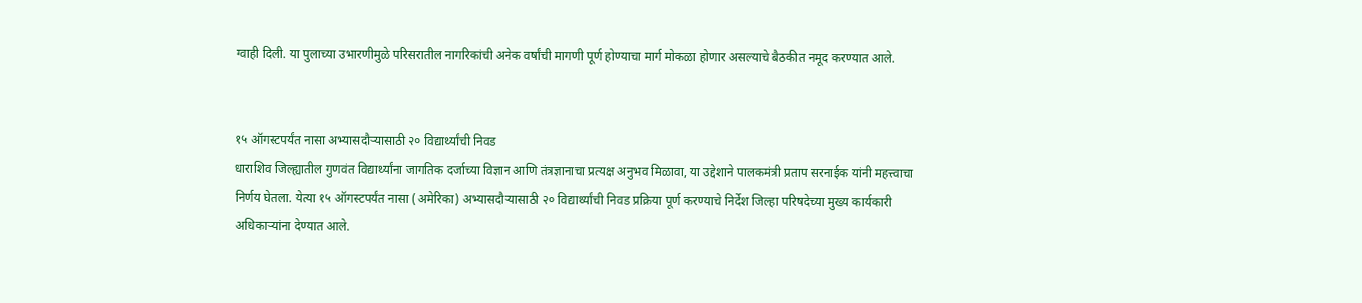ग्वाही दिली. या पुलाच्या उभारणीमुळे परिसरातील नागरिकांची अनेक वर्षांची मागणी पूर्ण होण्याचा मार्ग मोकळा होणार असल्याचे बैठकीत नमूद करण्यात आले.


१५ ऑगस्टपर्यंत नासा अभ्यासदौऱ्यासाठी २० विद्यार्थ्यांची निवड
धाराशिव जिल्ह्यातील गुणवंत विद्यार्थ्यांना जागतिक दर्जाच्या विज्ञान आणि तंत्रज्ञानाचा प्रत्यक्ष अनुभव मिळावा, या उद्देशाने पालकमंत्री प्रताप सरनाईक यांनी महत्त्वाचा निर्णय घेतला. येत्या १५ ऑगस्टपर्यंत नासा (अमेरिका) अभ्यासदौऱ्यासाठी २० विद्यार्थ्यांची निवड प्रक्रिया पूर्ण करण्याचे निर्देश जिल्हा परिषदेच्या मुख्य कार्यकारी अधिकाऱ्यांना देण्यात आले.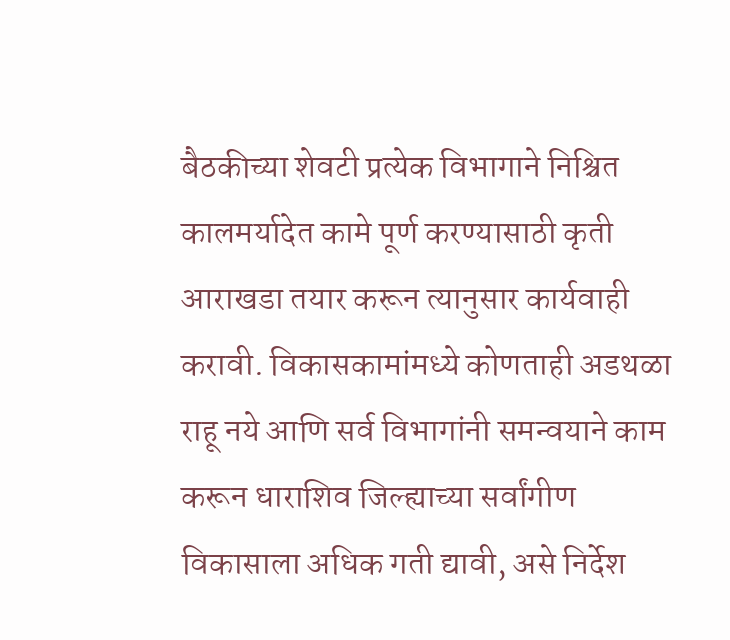बैठकीच्या शेवटी प्रत्येक विभागाने निश्चित कालमर्यादेत कामे पूर्ण करण्यासाठी कृती आराखडा तयार करून त्यानुसार कार्यवाही करावी. विकासकामांमध्ये कोणताही अडथळा राहू नये आणि सर्व विभागांनी समन्वयाने काम करून धाराशिव जिल्ह्याच्या सर्वांगीण विकासाला अधिक गती द्यावी, असे निर्देश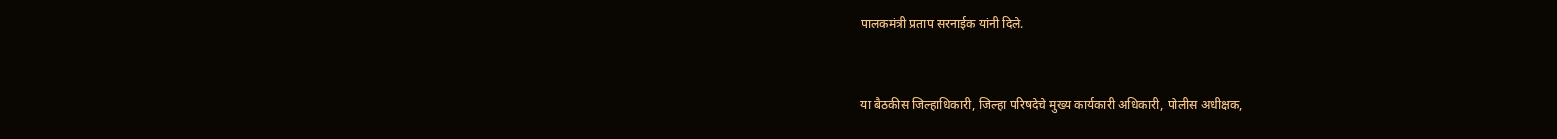पालकमंत्री प्रताप सरनाईक यांनी दिले.


या बैठकीस जिल्हाधिकारी, जिल्हा परिषदेचे मुख्य कार्यकारी अधिकारी, पोलीस अधीक्षक,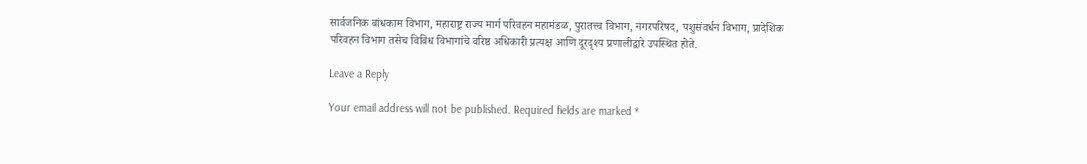सार्वजनिक बांधकाम विभाग, महाराष्ट्र राज्य मार्ग परिवहन महामंडळ, पुरातत्त्व विभाग, नगरपरिषद, पशुसंवर्धन विभाग, प्रादेशिक परिवहन विभाग तसेच विविध विभागांचे वरिष्ठ अधिकारी प्रत्यक्ष आणि दूरदृश्य प्रणालीद्वारे उपस्थित होते.

Leave a Reply

Your email address will not be published. Required fields are marked *